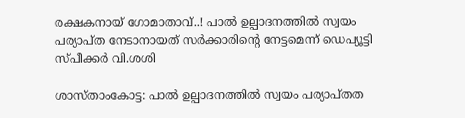രക്ഷകനായ് ഗോമാതാവ്..! പാൽ ഉല്പാദനത്തിൽ സ്വയം പര്യാപ്ത നേടാനായത് സർക്കാരിന്‍റെ നേട്ടമെന്ന് ഡെപ്യൂട്ടി സ്പീക്കർ വി.ശശി

ശാസ്താംകോട്ട: പാൽ ഉല്പാദനത്തിൽ സ്വയം പര്യാപ്തത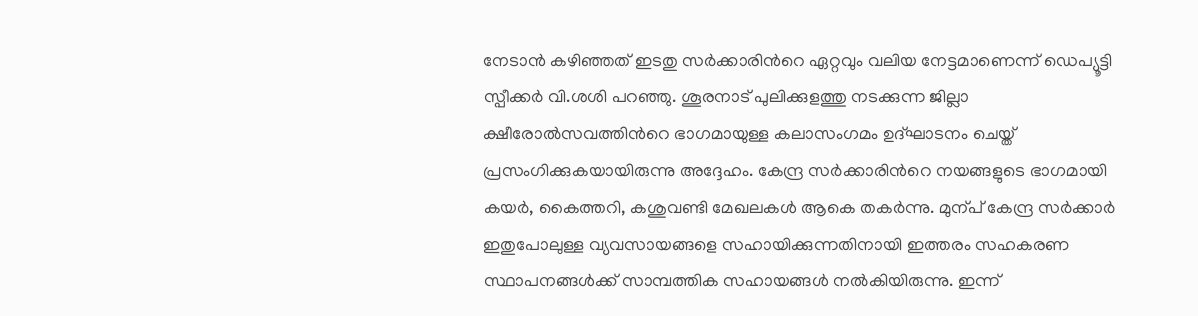നേടാൻ കഴിഞ്ഞത് ഇടതു സർക്കാരിന്‍റെ ഏറ്റവും വലിയ നേട്ടമാണെന്ന് ഡെപ്യൂട്ടി സ്പീക്കർ വി.ശശി പറഞ്ഞു. ശൂരനാട് പുലിക്കുളത്തു നടക്കുന്ന ജില്ലാ ക്ഷീരോൽസവത്തിന്‍റെ ഭാഗമായുള്ള കലാസംഗമം ഉദ്ഘാടനം ചെയ്ത് പ്രസംഗിക്കുകയായിരുന്നു അദ്ദേഹം. കേന്ദ്ര സർക്കാരിന്‍റെ നയങ്ങളുടെ ഭാഗമായി കയർ, കൈത്തറി, കശുവണ്ടി മേഖലകൾ ആകെ തകർന്നു. മുന്പ് കേന്ദ്ര സർക്കാർ ഇതുപോലുള്ള വ്യവസായങ്ങളെ സഹായിക്കുന്നതിനായി ഇത്തരം സഹകരണ സ്ഥാപനങ്ങൾക്ക് സാമ്പത്തിക സഹായങ്ങൾ നൽകിയിരുന്നു. ഇന്ന്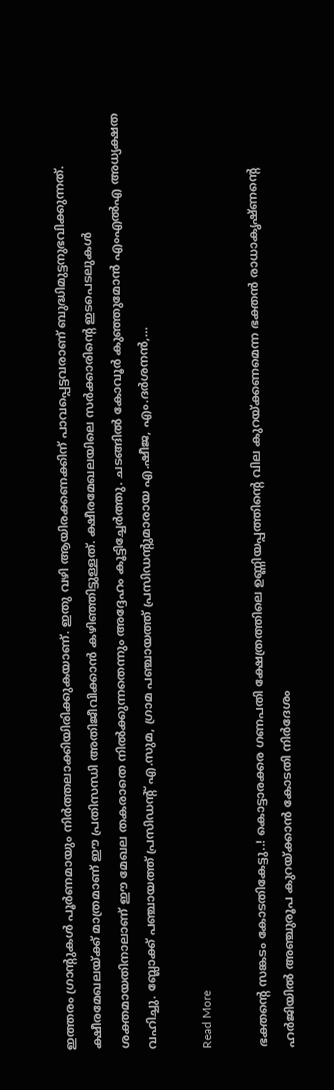ഇത്തരം ഗ്രാന്‍റുകൾ പൂർണമായും നിർത്തലാക്കിയിരിക്കുകയാണ്. ഇതു വഴി ആയിരക്കണക്കിന് പാവപ്പെട്ടവരാണ് ബുദ്ധിമുട്ടനുഭവിക്കുന്നത്. ക്ഷീരമേഖലയ്ക്ക് മാത്രമാണ് ഈ പ്രതിസന്ധി അതിജീവിക്കാൻ കഴിഞ്ഞിട്ടുള്ളത്. ക്ഷീരമേഖലയിലെ സർക്കാരിന്‍റെ ഇടപെടലുകൾ ശക്തമായതിനാലാണ് ഈ മേഖല തകരാതെ നിൽക്കുന്നതെന്നും അദ്ദേഹം കൂട്ടിച്ചേർത്തു. ചടങ്ങിൽ കോവൂർ കുഞ്ഞുമോൻ എംഎൽഎ അധ്യക്ഷത വഹിച്ചു. ബ്ലോക്ക് പഞ്ചായത്ത് പ്രസിഡന്‍റ് എ.സുമ, ഗ്രാമ പഞ്ചായത്ത് പ്രസിഡന്‍റുമാരായ എ.ഷീജ, എം.ദർശനൻ,…

Read More

ഭക്തന്‍റെ സങ്കടം കോടതികേട്ടു..! കൊട്ടാരക്കര ഗണപതി ക്ഷേത്രത്തിലെ ഉണ്ണിയപ്പത്തിന്‍റെ വില കുറയ്ക്കണമെന്ന ഭക്തൻ രാധാകൃഷ്ണന്‍റെ ഹർജിയിൽ അഞ്ചുരൂപ കുറയ്ക്കാൻ കോടതി നിർദേശം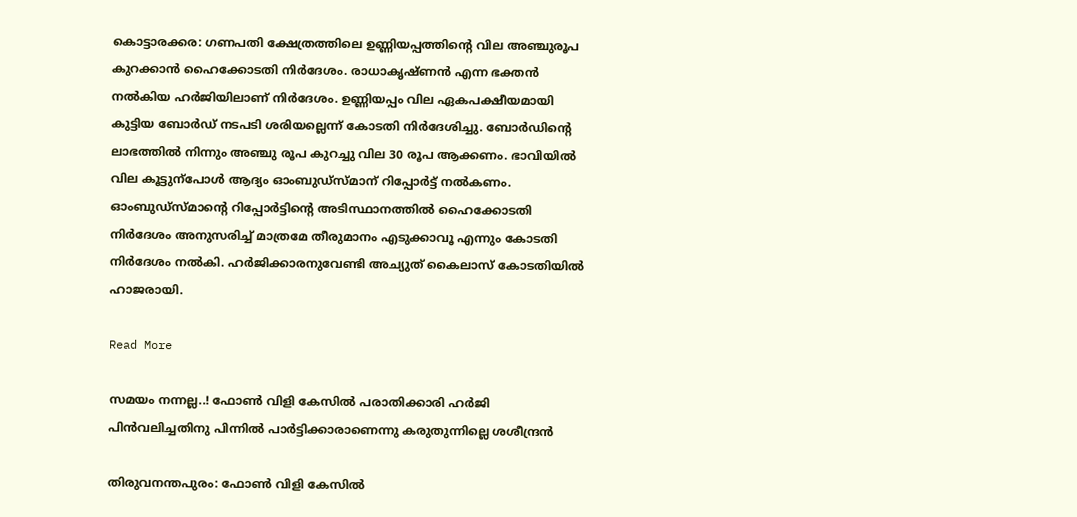കൊട്ടാരക്കര: ഗണപതി ക്ഷേത്രത്തിലെ ഉണ്ണിയപ്പത്തിന്‍റെ വില അഞ്ചുരൂപ കുറക്കാൻ ഹൈക്കോടതി നിർദേശം. രാധാകൃഷ്ണൻ എന്ന ഭക്തൻ നൽകിയ ഹർജിയിലാണ് നിർദേശം. ഉണ്ണിയപ്പം വില ഏകപക്ഷീയമായി കുട്ടിയ ബോർഡ്‌ നടപടി ശരിയല്ലെന്ന് കോടതി നിർദേശിച്ചു. ബോർഡിന്‍റെ ലാഭത്തിൽ നിന്നും അഞ്ചു രൂപ കുറച്ചു വില 30 രൂപ ആക്കണം. ഭാവിയിൽ വില കൂട്ടുന്പോൾ ആദ്യം ഓംബുഡ്സ്മാന് റിപ്പോർട്ട് നൽകണം. ഓംബുഡ്സ്മാന്‍റെ റിപ്പോർട്ടിന്‍റെ അടിസ്ഥാനത്തിൽ ഹൈക്കോടതി നിർദേശം അനുസരിച്ച് മാത്രമേ തീരുമാനം എടുക്കാവൂ എന്നും കോടതി നിർദേശം നൽകി. ഹർജിക്കാരനുവേണ്ടി അച്യുത് കൈലാസ് കോടതിയിൽ ഹാജരായി.

Read More

സമയം നന്നല്ല..! ഫോണ്‍ വിളി കേസിൽ പരാതിക്കാരി ഹർജി പിൻവലിച്ചതിനു പിന്നിൽ പാർട്ടിക്കാരാണെന്നു കരുതുന്നില്ലെ ശശീന്ദ്രൻ

തിരുവനന്തപുരം: ഫോണ്‍ വിളി കേസിൽ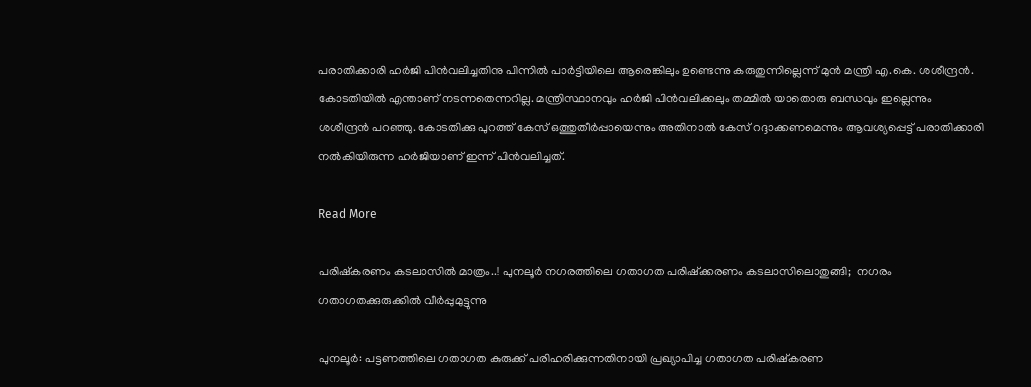പരാതിക്കാരി ഹർജി പിൻവലിച്ചതിനു പിന്നിൽ പാർട്ടിയിലെ ആരെങ്കിലും ഉണ്ടെന്നു കരുതുന്നില്ലെന്ന് മുൻ മന്ത്രി എ.കെ. ശശീന്ദ്രൻ. കോടതിയിൽ എന്താണ് നടന്നതെന്നറില്ല. മന്ത്രിസ്ഥാനവും ഹർജി പിൻവലിക്കലും തമ്മിൽ യാതൊരു ബന്ധവും ഇല്ലെന്നും ശശീന്ദ്രൻ പറഞ്ഞു. കോടതിക്കു പുറത്ത് കേസ് ഒത്തുതീർപ്പായെന്നും അതിനാൽ കേസ് റദ്ദാക്കണമെന്നും ആവശ്യപ്പെട്ട് പരാതിക്കാരി നൽകിയിരുന്ന ഹർജിയാണ് ഇന്ന് പിൻവലിച്ചത്.

Read More

പരിഷ്കരണം കടലാസിൽ മാത്രം..! പുനലൂർ നഗരത്തിലെ ഗതാഗത പരിഷ്ക്കരണം കടലാസിലൊതുങ്ങി;  നഗരം  ഗതാഗതക്കുരുക്കിൽ വീർപ്പുമുട്ടുന്നു

പുനലൂർ: പട്ടണത്തിലെ ഗതാഗത കുരുക്ക് പരിഹരിക്കുന്നതിനായി പ്രഖ്യാപിച്ച ഗതാഗത പരിഷ്കരണ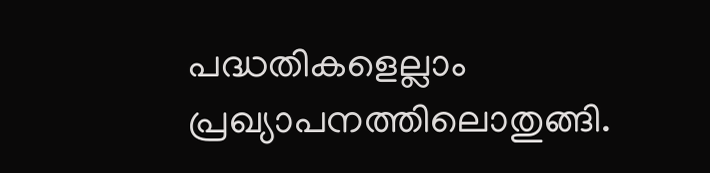പദ്ധതികളെല്ലാം പ്രഖ്യാപനത്തിലൊതുങ്ങി.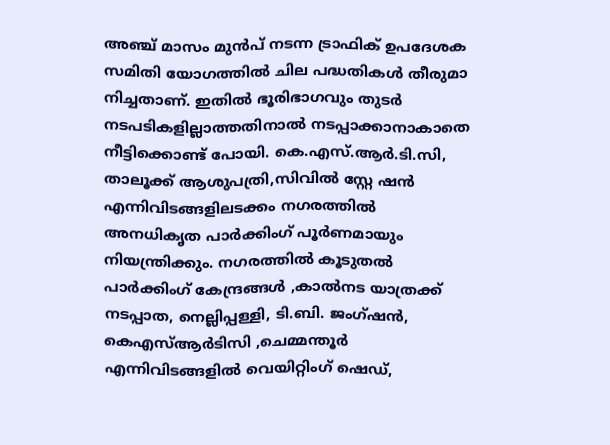അഞ്ച് മാസം മുൻപ് നടന്ന ട്രാഫിക് ഉപദേശക സമിതി യോഗത്തിൽ ചില പദ്ധതികൾ തീരുമാ നിച്ചതാണ്. ഇതിൽ ഭൂരിഭാഗവും തുടർ നടപടികളില്ലാത്തതിനാൽ നടപ്പാക്കാനാകാതെ നീട്ടിക്കൊണ്ട് പോയി. കെ.എസ്.ആർ.ടി.സി, താലൂക്ക് ആശുപത്രി,സിവിൽ സ്റ്റേ ഷൻ എന്നിവിടങ്ങളിലടക്കം നഗരത്തിൽ അനധികൃത പാർക്കിംഗ് പൂർണമായും നിയന്ത്രിക്കും. നഗരത്തിൽ കൂടുതൽ പാർക്കിംഗ് കേന്ദ്രങ്ങൾ ,കാൽനട യാത്രക്ക് നടപ്പാത, നെല്ലിപ്പള്ളി, ടി.ബി. ജംഗ്ഷൻ, കെഎസ്ആർടിസി ,ചെമ്മന്തൂർ എന്നിവിടങ്ങളിൽ വെയിറ്റിംഗ് ഷെഡ്,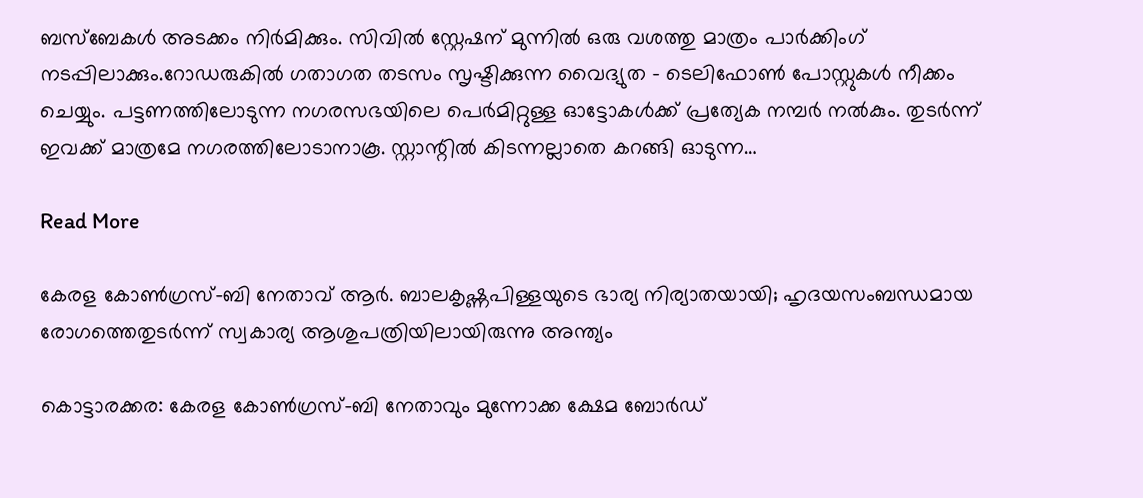ബസ്ബേകൾ അടക്കം നിർമിക്കും. സിവിൽ സ്റ്റേഷന് മുന്നിൽ ഒരു വശത്തു മാത്രം പാർക്കിംഗ് നടപ്പിലാക്കും.റോഡരുകിൽ ഗതാഗത തടസം സൃഷ്ടിക്കുന്ന വൈദ്യുത – ടെലിഫോൺ പോസ്റ്റുകൾ നീക്കം ചെയ്യും. പട്ടണത്തിലോടുന്ന നഗരസഭയിലെ പെർമിറ്റുള്ള ഓട്ടോകൾക്ക് പ്രത്യേക നമ്പർ നൽകും. തുടർന്ന് ഇവക്ക് മാത്രമേ നഗരത്തിലോടാനാകൂ. സ്റ്റാന്റിൽ കിടന്നല്ലാതെ കറങ്ങി ഓടുന്ന…

Read More

കേരള കോണ്‍ഗ്രസ്-ബി നേതാവ് ആർ. ബാലകൃഷ്ണപിള്ളയുടെ ഭാര്യ നിര്യാതയായി; ഹൃദയസംബന്ധമായ രോഗത്തെതുടർന്ന് സ്വകാര്യ ആശുപത്രിയിലായിരുന്നു അന്ത്യം

കൊട്ടാരക്കര: കേരള കോണ്‍ഗ്രസ്-ബി നേതാവും മുന്നോക്ക ക്ഷേമ ബോർഡ്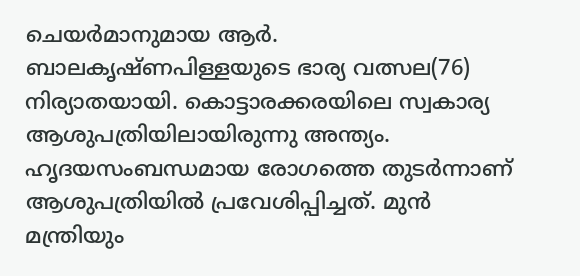ചെയർമാനുമായ ആർ. ബാലകൃഷ്ണപിള്ളയുടെ ഭാര്യ വത്സല(76) നിര്യാതയായി. കൊട്ടാരക്കരയിലെ സ്വകാര്യ ആശുപത്രിയിലായിരുന്നു അന്ത്യം. ഹൃദയസംബന്ധമായ രോഗത്തെ തുടർന്നാണ് ആശുപത്രിയിൽ പ്രവേശിപ്പിച്ചത്. മുൻ മന്ത്രിയും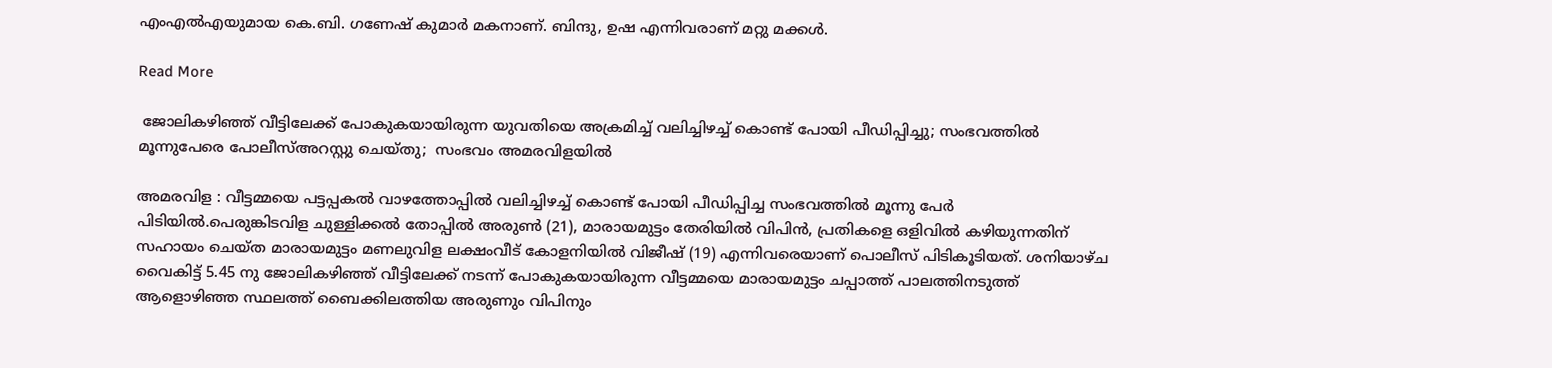എംഎൽഎയുമായ കെ.ബി. ഗണേഷ് കുമാർ മകനാണ്. ബിന്ദു, ഉഷ എന്നിവരാണ് മറ്റു മക്കൾ.

Read More

 ജോലികഴിഞ്ഞ് വീട്ടിലേക്ക് പോകുകയായിരുന്ന യുവതിയെ അക്രമിച്ച് വലിച്ചിഴച്ച് കൊണ്ട് പോയി പീഡിപ്പിച്ചു; സംഭവത്തിൽ മൂന്നുപേരെ പോലീസ്അറസ്റ്റു ചെയ്തു;  സംഭവം അമരവിള‍യിൽ

അമരവിള : വീട്ടമ്മയെ പട്ടപ്പകൽ വാഴത്തോപ്പിൽ വലിച്ചിഴച്ച് കൊണ്ട് പോയി പീഡിപ്പിച്ച സംഭവത്തിൽ മൂന്നു പേർ പിടിയിൽ.പെരുങ്കിടവിള ചുള്ളിക്കൽ തോപ്പിൽ അരുണ്‍ (21), മാരായമുട്ടം തേരിയിൽ വിപിൻ, പ്രതികളെ ഒളിവിൽ കഴിയുന്നതിന് സഹായം ചെയ്ത മാരായമുട്ടം മണലുവിള ലക്ഷംവീട് കോളനിയിൽ വിജീഷ് (19) എന്നിവരെയാണ് പൊലീസ് പിടികൂടിയത്. ശനിയാഴ്ച വൈകിട്ട് 5.45 നു ജോലികഴിഞ്ഞ് വീട്ടിലേക്ക് നടന്ന് പോകുകയായിരുന്ന വീട്ടമ്മയെ മാരായമുട്ടം ചപ്പാത്ത് പാലത്തിനടുത്ത് ആളൊഴിഞ്ഞ സ്ഥലത്ത് ബൈക്കിലത്തിയ അരുണും വിപിനും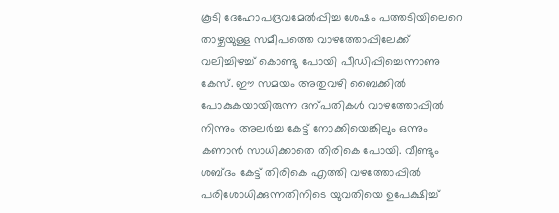കൂടി ദേഹോപദ്രവമേൽപ്പിച്ച ശേഷം പത്തടിയിലെറെ താഴ്ചയുള്ള സമീപത്തെ വാഴത്തോപ്പിലേക്ക് വലിച്ചിഴച്ച് കൊണ്ടു പോയി പീഡിപ്പിച്ചെന്നാണു കേസ്. ഈ സമയം അതുവഴി ബൈക്കിൽ പോകുകയായിരുന്ന ദന്പതികൾ വാഴത്തോപ്പിൽ നിന്നും അലർച്ച കേട്ട് നോക്കിയെങ്കിലും ഒന്നും കണാൻ സാധിക്കാതെ തിരികെ പോയി. വീണ്ടും ശബ്ദം കേട്ട് തിരികെ എത്തി വഴത്തോപ്പിൽ പരിശോധിക്കുന്നതിനിടെ യുവതിയെ ഉപേക്ഷിച്ച്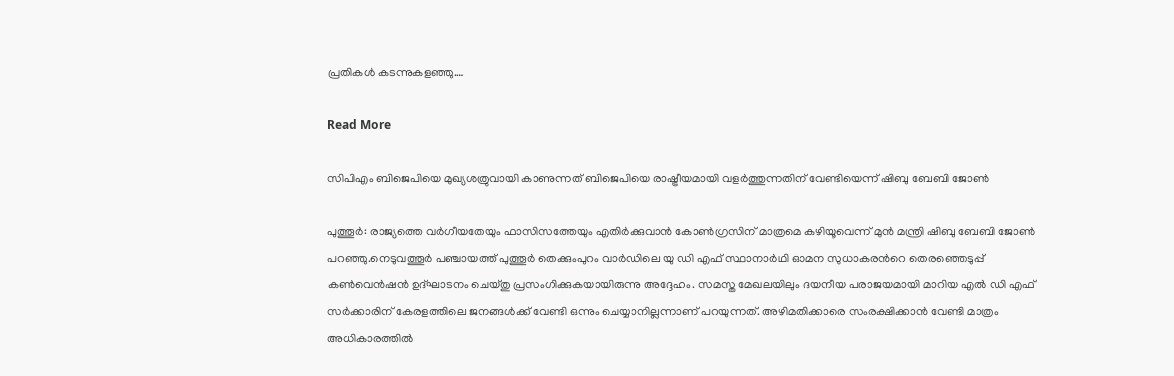പ്രതികൾ കടന്നുകളഞ്ഞു.…

Read More

സിപിഎം ബിജെപിയെ മുഖ്യശത്രുവായി കാണുന്നത് ബിജെപിയെ രാഷ്ട്രീയമായി വളർത്തുന്നതിന് വേണ്ടിയെന്ന് ഷിബു ബേബി ജോൺ

പുത്തൂർ: രാജ്യത്തെ വർഗീയതേയും ഫാസിസത്തേയും എതിർക്കുവാൻ കോൺഗ്രസിന് മാത്രമെ കഴിയൂവെന്ന് മുൻ മന്ത്രി ഷിബു ബേബി ജോൺ പറഞ്ഞു.നെടുവത്തൂർ പഞ്ചായത്ത് പുത്തൂർ തെക്കുംപുറം വാർഡിലെ യു ഡി എഫ് സ്ഥാനാർഥി ഓമന സുധാകരന്‍റെ തെരഞ്ഞെടുപ്പ് കൺവെൻഷൻ ഉദ്ഘാടനം ചെയ്തു പ്രസംഗിക്കുകയായിരുന്നു അദ്ദേഹം. സമസ്ത മേഖലയിലും ദയനീയ പരാജയമായി മാറിയ എൽ ഡി എഫ് സർക്കാരിന് കേരളത്തിലെ ജനങ്ങൾക്ക് വേണ്ടി ഒന്നും ചെയ്യാനില്ലന്നാണ് പറയുന്നത്. അഴിമതിക്കാരെ സംരക്ഷിക്കാൻ വേണ്ടി മാത്രം അധികാരത്തിൽ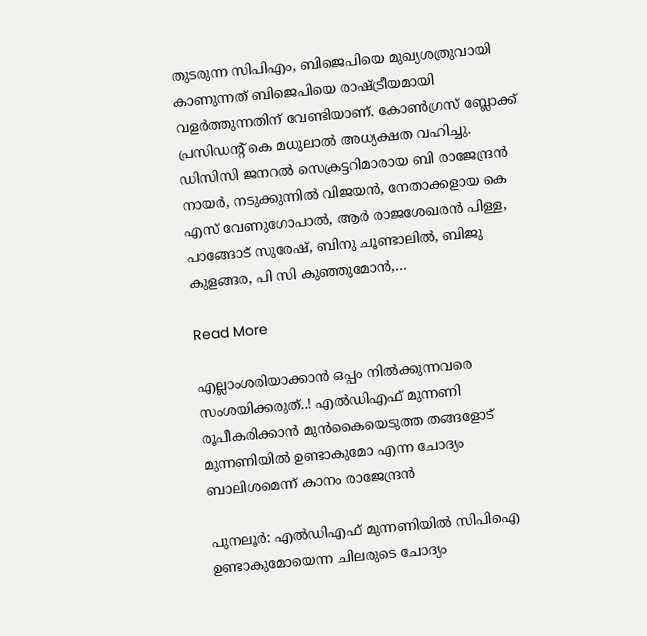തുടരുന്ന സിപിഎം, ബിജെപിയെ മുഖ്യശത്രുവായി കാണുന്നത് ബിജെപിയെ രാഷ്ട്രീയമായി വളർത്തുന്നതിന് വേണ്ടിയാണ്. കോൺഗ്രസ് ബ്ലോക്ക് പ്രസിഡന്‍റ് കെ മധുലാൽ അധ്യക്ഷത വഹിച്ചു. ഡിസിസി ജനറൽ സെക്രട്ടറിമാരായ ബി രാജേന്ദ്രൻ നായർ, നടുക്കുന്നിൽ വിജയൻ, നേതാക്കളായ കെ എസ് വേണുഗോപാൽ, ആർ രാജശേഖരൻ പിള്ള, പാങ്ങോട്‌ സുരേഷ്, ബിനു ചൂണ്ടാലിൽ, ബിജു കുളങ്ങര, പി സി കുഞ്ഞുമോൻ,…

Read More

എല്ലാംശരിയാക്കാൻ ഒപ്പം നിൽക്കുന്നവരെ സംശയിക്കരുത്..! എൽഡിഎഫ് മുന്നണി രൂപീകരിക്കാൻ മുൻകൈയെടുത്ത തങ്ങളോട് മുന്നണിയിൽ ഉണ്ടാകുമോ എന്ന ചോദ്യം ബാലിശമെന്ന് കാനം രാജേന്ദ്രൻ

പുനലൂർ: എൽഡിഎഫ് മുന്നണിയിൽ സിപിഐ ഉണ്ടാകുമോയെന്ന ചിലരുടെ ചോദ്യം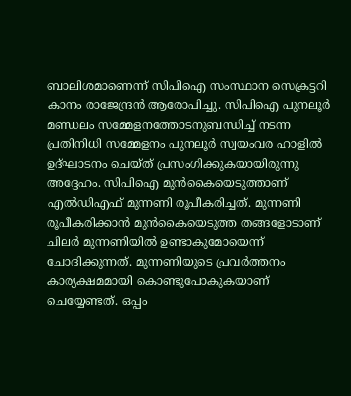ബാലിശമാണെന്ന് സിപിഐ സംസ്ഥാന സെക്രട്ടറി കാനം രാജേന്ദ്രൻ ആരോപിച്ചു. സിപിഐ പുനലൂർ മണ്ഡലം സമ്മേളനത്തോടനുബന്ധിച്ച് നടന്ന പ്രതിനിധി സമ്മേളനം പുനലൂർ സ്വയംവര ഹാളിൽ ഉദ്ഘാടനം ചെയ്ത് പ്രസംഗിക്കുകയായിരുന്നു അദ്ദേഹം. സിപിഐ മുൻകൈയെടുത്താണ് എൽഡിഎഫ് മുന്നണി രൂപീകരിച്ചത്. മുന്നണി രൂപീകരിക്കാൻ മുൻകൈയെടുത്ത തങ്ങളോടാണ് ചിലർ മുന്നണിയിൽ ഉണ്ടാകുമോയെന്ന് ചോദിക്കുന്നത്. മുന്നണിയുടെ പ്രവർത്തനം കാര്യക്ഷമമായി കൊണ്ടുപോകുകയാണ് ചെയ്യേണ്ടത്. ഒപ്പം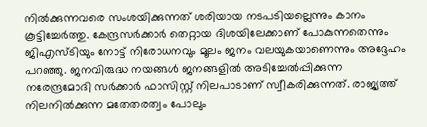നിൽക്കുന്നവരെ സംശയിക്കുന്നത് ശരിയായ നടപടിയല്ലെന്നും കാനം കൂട്ടിച്ചേർത്തു. കേന്ദ്രസർക്കാർ തെറ്റായ ദിശയിലേക്കാണ് പോകുന്നതെന്നും ജിഎസ്ടിയും നോട്ട് നിരോധനവും മൂലം ജനം വലയുകയാണെന്നും അദ്ദേഹം പറഞ്ഞു. ജനവിരുദ്ധ നയങ്ങൾ ജനങ്ങളിൽ അടിച്ചേൽപ്പിക്കുന്ന നരേന്ദ്രമോദി സർക്കാർ ഫാസിസ്റ്റ് നിലപാടാണ് സ്വീകരിക്കുന്നത്. രാജ്യത്ത് നിലനിൽക്കുന്ന മതേതരത്വം പോലും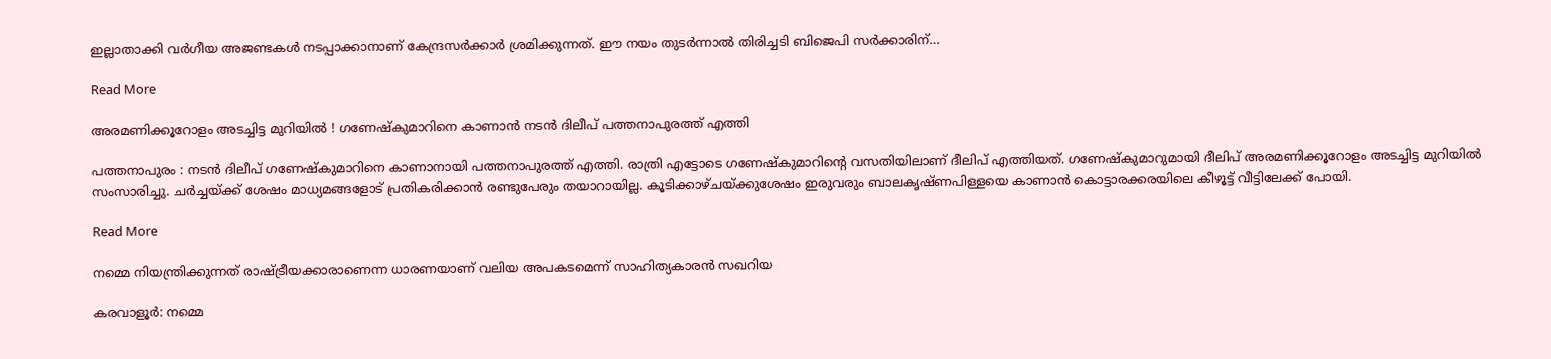ഇല്ലാതാക്കി വർഗീയ അജണ്ടകൾ നടപ്പാക്കാനാണ് കേന്ദ്രസർക്കാർ ശ്രമിക്കുന്നത്. ഈ നയം തുടർന്നാൽ തിരിച്ചടി ബിജെപി സർക്കാരിന്…

Read More

അരമണിക്കൂറോളം അടച്ചിട്ട മുറിയില്‍ ! ഗണേഷ്കുമാറിനെ കാണാൻ നടന്‍ ദിലീപ് പത്തനാപുരത്ത് എത്തി

പത്തനാപുരം : നടന്‍ ദിലീപ് ഗണേഷ്കുമാറിനെ കാണാനായി പത്തനാപുരത്ത് എത്തി. രാത്രി എട്ടോടെ ഗണേഷ്കുമാറിന്‍റെ വസതിയിലാണ് ദീലിപ് എത്തിയത്. ഗണേഷ്കുമാറുമായി ദീലിപ് അരമണിക്കൂറോളം അടച്ചിട്ട മുറിയില്‍ സംസാരിച്ചു. ചര്‍ച്ചയ്ക്ക് ശേഷം മാധ്യമങ്ങളോട് പ്രതികരിക്കാന്‍ രണ്ടുപേരും തയാറായില്ല. കൂടിക്കാഴ്ചയ്ക്കുശേഷം ഇരുവരും ബാലകൃഷ്ണപിള്ളയെ കാണാന്‍ കൊട്ടാരക്കരയിലെ കീഴൂട്ട് വീട്ടിലേക്ക് പോയി.

Read More

നമ്മെ നിയന്ത്രിക്കുന്നത് രാഷ്ട്രീയക്കാരാണെന്ന ധാരണയാണ് വലിയ അപകടമെന്ന് സാഹിത്യകാരൻ സഖറിയ

കരവാളൂർ: നമ്മെ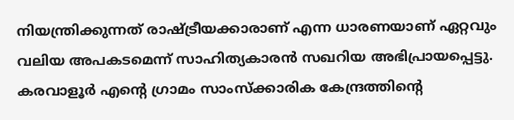നിയന്ത്രിക്കുന്നത് രാഷ്ട്രീയക്കാരാണ് എന്ന ധാരണയാണ് ഏറ്റവും വലിയ അപകടമെന്ന് സാഹിത്യകാരൻ സഖറിയ അഭിപ്രായപ്പെട്ടു. കരവാളൂർ എന്‍റെ ഗ്രാമം സാംസ്ക്കാരിക കേന്ദ്രത്തിന്‍റെ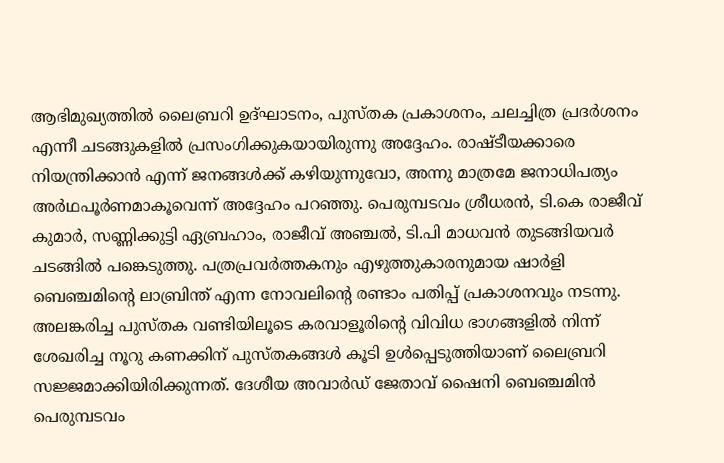ആഭിമുഖ്യത്തിൽ ലൈബ്രറി ഉദ്ഘാടനം, പുസ്തക പ്രകാശനം, ചലച്ചിത്ര പ്രദർശനം എന്നീ ചടങ്ങുകളിൽ പ്രസംഗിക്കുകയായിരുന്നു അദ്ദേഹം. രാഷ്ടീയക്കാരെ നിയന്ത്രിക്കാൻ എന്ന് ജനങ്ങൾക്ക് കഴിയുന്നുവോ, അന്നു മാത്രമേ ജനാധിപത്യം അർഥപൂർണമാകൂവെന്ന് അദ്ദേഹം പറഞ്ഞു. പെരുമ്പടവം ശ്രീധരൻ, ടി.കെ രാജീവ് കുമാർ, സണ്ണിക്കുട്ടി ഏബ്രഹാം, രാജീവ് അഞ്ചൽ, ടി.പി മാധവൻ തുടങ്ങിയവർ ചടങ്ങിൽ പങ്കെടുത്തു. പത്രപ്രവർത്തകനും എഴുത്തുകാരനുമായ ഷാർളി ബെഞ്ചമിന്‍റെ ലാബ്രിന്ത് എന്ന നോവലിന്‍റെ രണ്ടാം പതിപ്പ് പ്രകാശനവും നടന്നു. അലങ്കരിച്ച പുസ്തക വണ്ടിയിലൂടെ കരവാളൂരിന്‍റെ വിവിധ ഭാഗങ്ങളിൽ നിന്ന് ശേഖരിച്ച നൂറു കണക്കിന് പുസ്തകങ്ങൾ കൂടി ഉൾപ്പെടുത്തിയാണ് ലൈബ്രറി സജ്ജമാക്കിയിരിക്കുന്നത്. ദേശീയ അവാർഡ് ജേതാവ് ഷൈനി ബെഞ്ചമിൻ പെരുമ്പടവം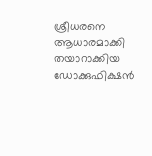ശ്രീധരനെ ആധാരമാക്കി തയാറാക്കിയ ഡോക്കുഫിക്ഷൻ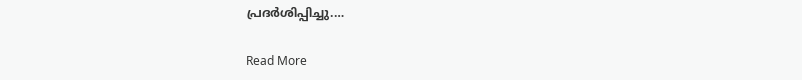പ്രദർശിപ്പിച്ചു.…

Read More